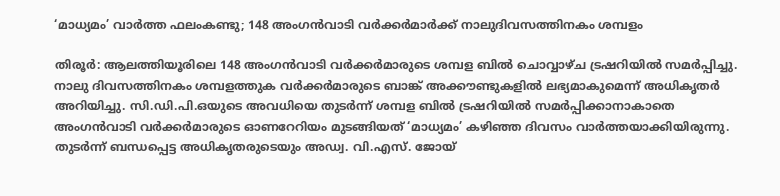‘മാധ്യമം’ വാർത്ത ഫലംകണ്ടു; 148 അംഗൻവാടി വർക്കർമാർക്ക് നാലുദിവസത്തിനകം ശമ്പളം

തിരൂർ: ആലത്തിയൂരിലെ 148 അംഗൻവാടി വർക്കർമാരുടെ ശമ്പള ബിൽ ചൊവ്വാഴ്ച ട്രഷറിയിൽ സമർപ്പിച്ചു. നാലു ദിവസത്തിനകം ശമ്പളത്തുക വർക്കർമാരുടെ ബാങ്ക് അക്കൗണ്ടുകളിൽ ലഭ്യമാകുമെന്ന് അധികൃതർ അറിയിച്ചു. സി.ഡി.പി.ഒയുടെ അവധിയെ തുടർന്ന് ശമ്പള ബിൽ ട്രഷറിയിൽ സമർപ്പിക്കാനാകാതെ അംഗൻവാടി വർക്കർമാരുടെ ഓണറേറിയം മുടങ്ങിയത് ‘മാധ്യമം’ കഴിഞ്ഞ ദിവസം വാർത്തയാക്കിയിരുന്നു. തുടർന്ന് ബന്ധപ്പെട്ട അധികൃതരുടെയും അഡ്വ. വി.എസ്. ജോയ്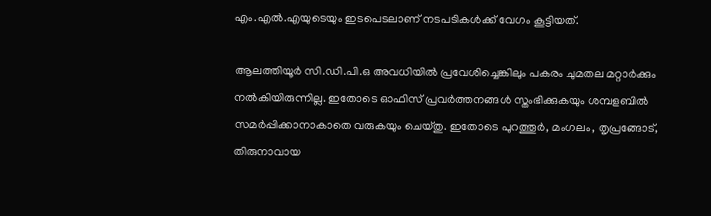എം.എൽ.എയുടെയും ഇടപെടലാണ് നടപടികൾക്ക് വേഗം കൂട്ടിയത്.

ആലത്തിയൂർ സി.ഡി.പി.ഒ അവധിയിൽ പ്രവേശിച്ചെങ്കിലും പകരം ചുമതല മറ്റാർക്കും നൽകിയിരുന്നില്ല. ഇതോടെ ഓഫിസ് പ്രവർത്തനങ്ങൾ സ്തംഭിക്കുകയും ശമ്പളബിൽ സമർപ്പിക്കാനാകാതെ വരുകയും ചെയ്തു. ഇതോടെ പുറത്തൂർ, മംഗലം, തൃപ്രങ്ങോട്, തിരുനാവായ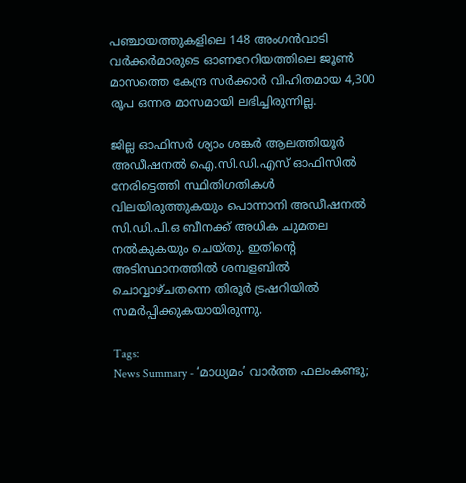പഞ്ചായത്തുകളിലെ 148 അംഗൻവാടി വർക്കർമാരുടെ ഓണറേറിയത്തിലെ ജൂൺ മാസത്തെ കേന്ദ്ര സർക്കാർ വിഹിതമായ 4,300 രൂപ ഒന്നര മാസമായി ലഭിച്ചിരുന്നില്ല.

ജില്ല ഓഫിസർ ശ്യാം ശങ്കർ ആലത്തിയൂർ അഡീഷനൽ ഐ.സി.ഡി.എസ് ഓഫിസിൽ നേരിട്ടെത്തി സ്ഥിതിഗതികൾ വിലയിരുത്തുകയും പൊന്നാനി അഡീഷനൽ സി.ഡി.പി.ഒ ബീനക്ക് അധിക ചുമതല നൽകുകയും ചെയ്തു. ഇതിന്റെ അടിസ്ഥാനത്തിൽ ശമ്പളബിൽ ചൊവ്വാഴ്ചതന്നെ തിരൂർ ട്രഷറിയിൽ സമർപ്പിക്കുകയായിരുന്നു.

Tags:
News Summary - ‘മാധ്യമം’ വാർത്ത ഫലംകണ്ടു;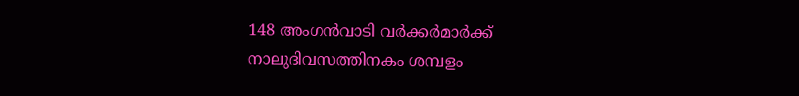148 അംഗൻവാടി വർക്കർമാർക്ക് നാലുദിവസത്തിനകം ശമ്പളം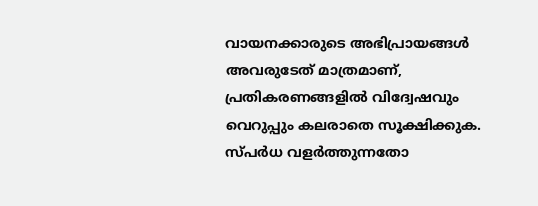വായനക്കാരുടെ അഭിപ്രായങ്ങള്‍ അവരുടേത് മാത്രമാണ്, പ്രതികരണങ്ങളിൽ വിദ്വേഷവും വെറുപ്പും കലരാതെ സൂക്ഷിക്കുക. സ്പർധ വളർത്തുന്നതോ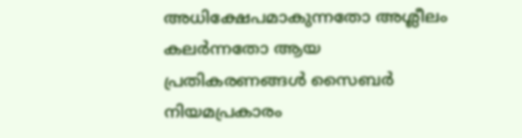അധിക്ഷേപമാകുന്നതോ അശ്ലീലം കലർന്നതോ ആയ പ്രതികരണങ്ങൾ സൈബർ നിയമപ്രകാരം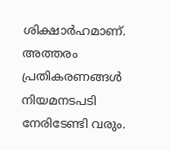ശിക്ഷാർഹമാണ്. അത്തരം പ്രതികരണങ്ങൾ നിയമനടപടി നേരിടേണ്ടി വരും.